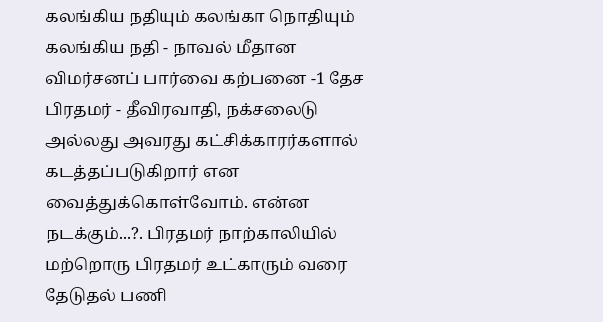கலங்கிய நதியும் கலங்கா நொதியும்
கலங்கிய நதி - நாவல் மீதான விமர்சனப் பார்வை கற்பனை -1 தேச பிரதமர் - தீவிரவாதி, நக்சலைடு அல்லது அவரது கட்சிக்காரர்களால் கடத்தப்படுகிறார் என வைத்துக்கொள்வோம். என்ன நடக்கும்...?. பிரதமர் நாற்காலியில் மற்றொரு பிரதமர் உட்காரும் வரை தேடுதல் பணி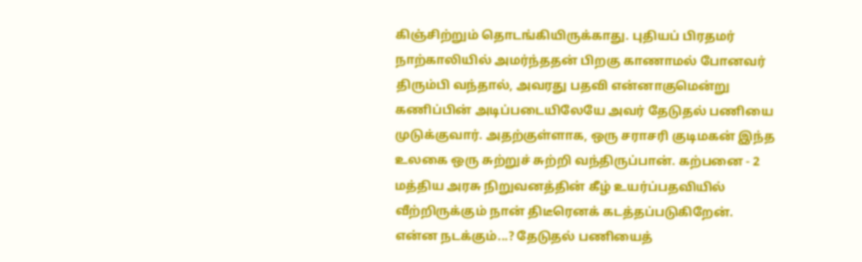கிஞ்சிற்றும் தொடங்கியிருக்காது. புதியப் பிரதமர் நாற்காலியில் அமர்ந்ததன் பிறகு காணாமல் போனவர் திரும்பி வந்தால், அவரது பதவி என்னாகுமென்று கணிப்பின் அடிப்படையிலேயே அவர் தேடுதல் பணியை முடுக்குவார். அதற்குள்ளாக, ஒரு சராசரி குடிமகன் இந்த உலகை ஒரு சுற்றுச் சுற்றி வந்திருப்பான். கற்பனை - 2 மத்திய அரசு நிறுவனத்தின் கீழ் உயர்ப்பதவியில் வீற்றிருக்கும் நான் திடீரெனக் கடத்தப்படுகிறேன். என்ன நடக்கும்...? தேடுதல் பணியைத்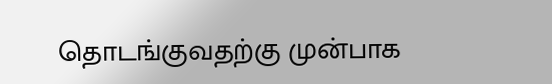தொடங்குவதற்கு முன்பாக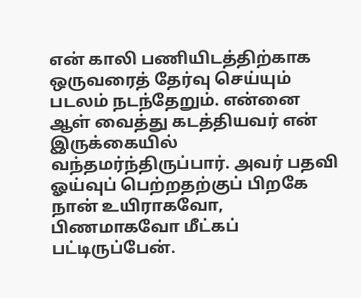என் காலி பணியிடத்திற்காக ஒருவரைத் தேர்வு செய்யும் படலம் நடந்தேறும். என்னை ஆள் வைத்து கடத்தியவர் என் இருக்கையில் வந்தமர்ந்திருப்பார். அவர் பதவி ஓய்வுப் பெற்றதற்குப் பிறகே நான் உயிராகவோ, பிணமாகவோ மீட்கப் பட்டிருப்பேன்.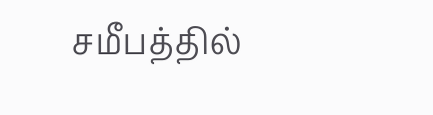சமீபத்தில்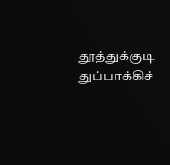தூத்துக்குடி துப்பாக்கிச்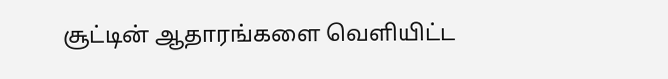சூட்டின் ஆதாரங்களை வெளியிட்ட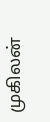முகிலன்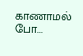காணாமல் போ...